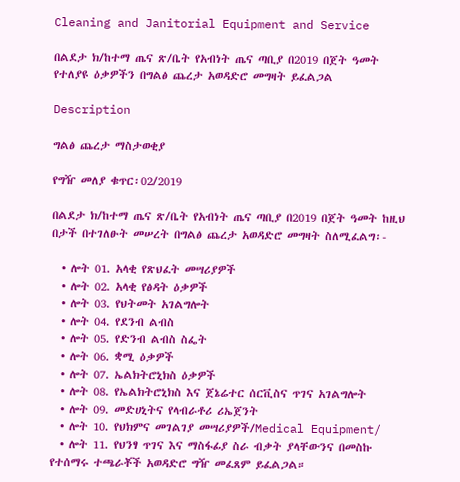Cleaning and Janitorial Equipment and Service

በልደታ ክ/ከተማ ጤና ጽ/ቤት የአብነት ጤና ጣቢያ በ2019 በጀት ዓመት የተለያዩ ዕቃዎችን በግልፅ ጨረታ አወዳድሮ መግዛት ይፈልጋል

Description

ግልፅ ጨረታ ማስታወቂያ

የግዥ መለያ ቁጥር፡02/2019

በልደታ ክ/ከተማ ጤና ጽ/ቤት የአብነት ጤና ጣቢያ በ2019 በጀት ዓመት ከዚህ በታች በተገለፁት መሠረት በግልፅ ጨረታ አወዳድሮ መግዛት ስለሚፈልግ፡-

  • ሎት 01. አላቂ የጽህፈት መሣሪያዎች
  • ሎት 02. አላቂ የፅዳት ዕቃዎች
  • ሎት 03. የህትመት አገልግሎት
  • ሎት 04. የደንብ ልብስ
  • ሎት 05. የድንብ ልብስ ስፌት
  • ሎት 06. ቋሚ ዕቃዎች
  • ሎት 07. ኤልክትሮኒክስ ዕቃዎች
  • ሎት 08. የኤልክትሮኒክስ እና ጀኔሬተር ሰርቪስና ጥገና አገልግሎት
  • ሎት 09. መድሀኒትና የላብራቶሪ ሪኤጀንት
  • ሎት 10. የህክምና መገልገያ መሣሪያዎች/Medical Equipment/
  • ሎት 11. የህንፃ ጥገና እና ማስፋፊያ ስራ ብቃት ያላቸውንና በመስኩ የተሰማሩ ተጫራቾች አወዳድሮ ግዥ መፈጸም ይፈልጋል።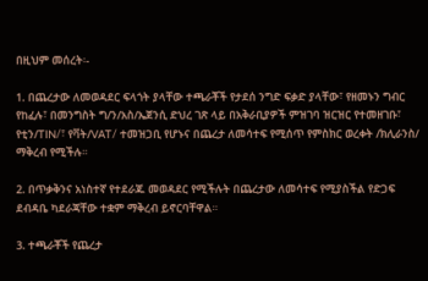በዚህም መሰረት፡-

1. በጨረታው ለመወዳደር ፍላጎት ያላቸው ተጫራቾች የታደሰ ንግድ ፍቃድ ያላቸው፣ የዘመኑን ግብር የከፈሉ፣ በመንግስት ግ/ን/አስ/ኤጀንሲ ድህረ ገጽ ላይ በአቅራቢያዎች ምዝገባ ዝርዝር የተመዘገቡ፣ የቲን/TIN/፣ የቫት/VAT/ ተመዝጋቢ የሆኑና በጨረታ ለመሳተፍ የሚሰጥ የምስክር ወረቀት /ክሊራንስ/ ማቅረብ የሚችሉ።

2. በጥቃቅንና አነስተኛ የተደራጁ መወዳደር የሚችሉት በጨረታው ለመሳተፍ የሚያስችል የድጋፍ ደብዳቤ ካደራጃቸው ተቋም ማቅረብ ይኖርባቸዋል።

3. ተጫራቾች የጨረታ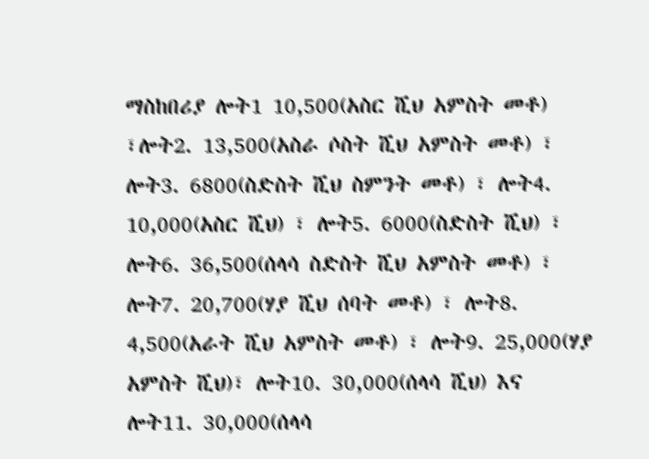ማስከበሪያ ሎት1 10,500(አስር ሺህ አምስት መቶ) ፣ሎት2. 13,500(አስራ ሶስት ሺህ አምስት መቶ) ፣ ሎት3. 6800(ስድስት ሺህ ስምንት መቶ) ፣ ሎት4. 10,000(አስር ሺህ) ፣ ሎት5. 6000(ስድስት ሺህ) ፣ ሎት6. 36,500(ሰላሳ ስድስት ሺህ አምስት መቶ) ፣ ሎት7. 20,700(ሃያ ሺህ ሰባት መቶ) ፣ ሎት8. 4,500(አራት ሺህ አምስት መቶ) ፣ ሎት9. 25,000(ሃያ አምስት ሺህ)፣ ሎት10. 30,000(ሰላሳ ሺህ) እና ሎት11. 30,000(ሰላሳ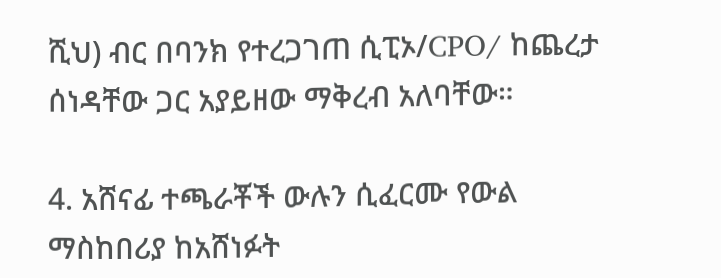ሺህ) ብር በባንክ የተረጋገጠ ሲፒኦ/CPO/ ከጨረታ ሰነዳቸው ጋር አያይዘው ማቅረብ አለባቸው።

4. አሸናፊ ተጫራቾች ውሉን ሲፈርሙ የውል ማስከበሪያ ከአሸነፉት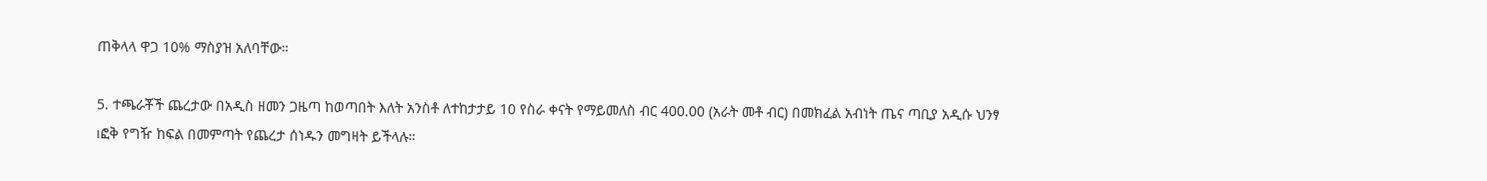ጠቅላላ ዋጋ 10% ማስያዝ አለባቸው።

5. ተጫራቾች ጨረታው በአዲስ ዘመን ጋዜጣ ከወጣበት እለት አንስቶ ለተከታታይ 10 የስራ ቀናት የማይመለስ ብር 400.00 (አራት መቶ ብር) በመክፈል አብነት ጤና ጣቢያ አዲሱ ህንፃ ıፎቅ የግዥ ከፍል በመምጣት የጨረታ ሰነዱን መግዛት ይችላሉ።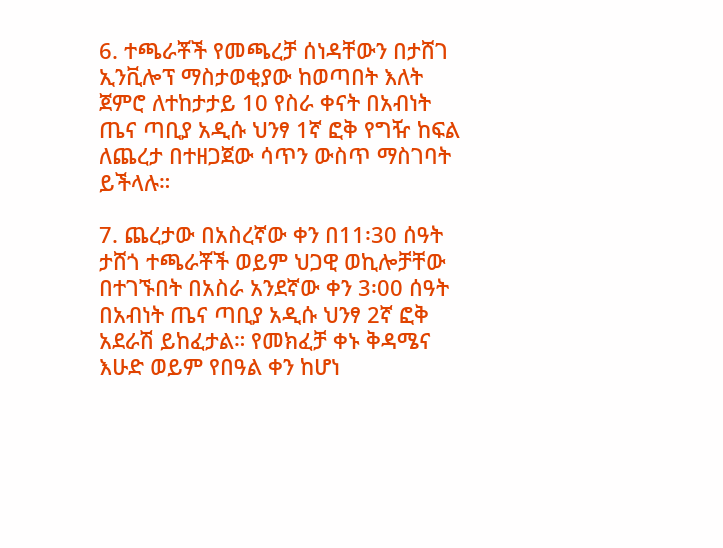6. ተጫራቾች የመጫረቻ ሰነዳቸውን በታሸገ ኢንቪሎፕ ማስታወቂያው ከወጣበት እለት ጀምሮ ለተከታታይ 10 የስራ ቀናት በአብነት ጤና ጣቢያ አዲሱ ህንፃ 1ኛ ፎቅ የግዥ ከፍል ለጨረታ በተዘጋጀው ሳጥን ውስጥ ማስገባት ይችላሉ።

7. ጨረታው በአስረኛው ቀን በ11፡30 ሰዓት ታሸጎ ተጫራቾች ወይም ህጋዊ ወኪሎቻቸው በተገኙበት በአስራ አንደኛው ቀን 3፡00 ሰዓት በአብነት ጤና ጣቢያ አዲሱ ህንፃ 2ኛ ፎቅ አደራሽ ይከፈታል። የመክፈቻ ቀኑ ቅዳሜና እሁድ ወይም የበዓል ቀን ከሆነ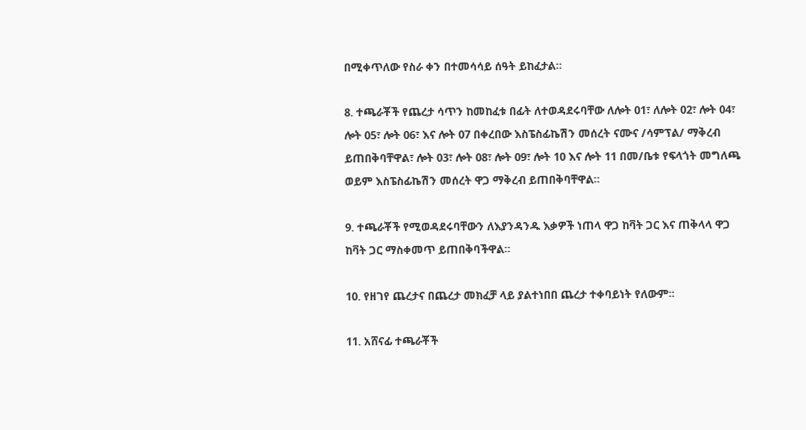በሚቀጥለው የስራ ቀን በተመሳሳይ ሰዓት ይከፈታል።

8. ተጫራቾች የጨረታ ሳጥን ከመከፈቱ በፊት ለተወዳደሩባቸው ለሎት 01፣ ለሎት 02፣ ሎት 04፣ ሎት 05፣ ሎት 06፣ እና ሎት 07 በቀረበው እስፔስፊኬሽን መሰረት ናሙና /ሳምፕል/ ማቅረብ ይጠበቅባቸዋል፣ ሎት 03፣ ሎት 08፣ ሎት 09፣ ሎት 10 እና ሎት 11 በመ/ቤቱ የፍላጎት መግለጫ ወይም እስፔስፊኬሽን መሰረት ዋጋ ማቅረብ ይጠበቅባቸዋል።

9. ተጫራቾች የሚወዳደሩባቸውን ለእያንዳንዱ እቃዎች ነጠላ ዋጋ ከቫት ጋር እና ጠቅላላ ዋጋ ከቫት ጋር ማስቀመጥ ይጠበቅባችዋል።

10. የዘገየ ጨረታና በጨረታ መክፈቻ ላይ ያልተነበበ ጨረታ ተቀባይነት የለውም፡፡

11. አሸናፊ ተጫራቾች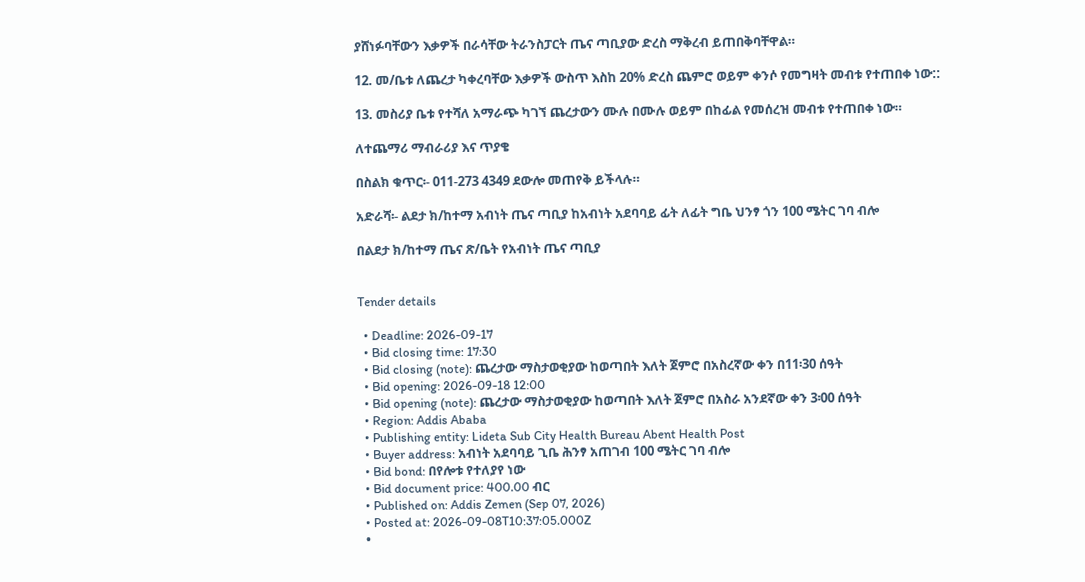ያሸነፉባቸውን እቃዎች በራሳቸው ትራንስፓርት ጤና ጣቢያው ድረስ ማቅረብ ይጠበቅባቸዋል።

12. መ/ቤቱ ለጨረታ ካቀረባቸው እቃዎች ውስጥ እስከ 20% ድረስ ጨምሮ ወይም ቀንሶ የመግዛት መብቱ የተጠበቀ ነው::

13. መስሪያ ቤቱ የተሻለ አማራጭ ካገኘ ጨረታውን ሙሉ በሙሉ ወይም በከፊል የመሰረዝ መብቱ የተጠበቀ ነው።

ለተጨማሪ ማብራሪያ እና ጥያቄ

በስልክ ቁጥር፡- 011-273 4349 ደውሎ መጠየቅ ይችላሉ።

አድራሻ፡- ልደታ ክ/ከተማ አብነት ጤና ጣቢያ ከአብነት አደባባይ ፊት ለፊት ግቤ ህንፃ ጎን 100 ሜትር ገባ ብሎ

በልደታ ክ/ከተማ ጤና ጽ/ቤት የአብነት ጤና ጣቢያ


Tender details

  • Deadline: 2026-09-17
  • Bid closing time: 17:30
  • Bid closing (note): ጨረታው ማስታወቂያው ከወጣበት እለት ጀምሮ በአስረኛው ቀን በ11፡30 ሰዓት
  • Bid opening: 2026-09-18 12:00
  • Bid opening (note): ጨረታው ማስታወቂያው ከወጣበት እለት ጀምሮ በአስራ አንደኛው ቀን 3፡00 ሰዓት
  • Region: Addis Ababa
  • Publishing entity: Lideta Sub City Health Bureau Abent Health Post
  • Buyer address: አብነት አደባባይ ጊቤ ሕንፃ አጠገብ 100 ሜትር ገባ ብሎ
  • Bid bond: በየሎቱ የተለያየ ነው
  • Bid document price: 400.00 ብር
  • Published on: Addis Zemen (Sep 07, 2026)
  • Posted at: 2026-09-08T10:37:05.000Z
  •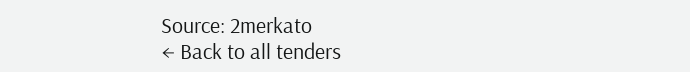Source: 2merkato
← Back to all tenders